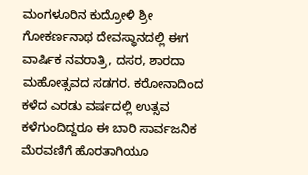ಮಂಗಳೂರಿನ ಕುದ್ರೋಳಿ ಶ್ರೀ ಗೋಕರ್ಣನಾಥ ದೇವಸ್ಥಾನದಲ್ಲಿ ಈಗ ವಾರ್ಷಿಕ ನವರಾತ್ರಿ, ದಸರ, ಶಾರದಾ ಮಹೋತ್ಸವದ ಸಡಗರ. ಕರೋನಾದಿಂದ ಕಳೆದ ಎರಡು ವರ್ಷದಲ್ಲಿ ಉತ್ಸವ ಕಳೆಗುಂದಿದ್ದರೂ ಈ ಬಾರಿ ಸಾರ್ವಜನಿಕ ಮೆರವಣಿಗೆ ಹೊರತಾಗಿಯೂ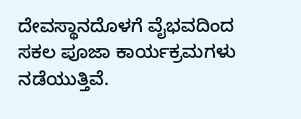ದೇವಸ್ಥಾನದೊಳಗೆ ವೈಭವದಿಂದ ಸಕಲ ಪೂಜಾ ಕಾರ್ಯಕ್ರಮಗಳು ನಡೆಯುತ್ತಿವೆ.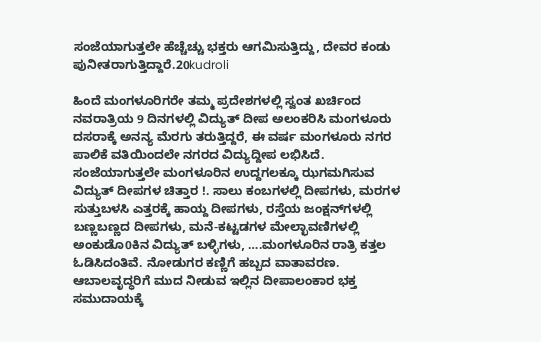ಸಂಜೆಯಾಗುತ್ತಲೇ ಹೆಚ್ಚೆಚ್ಚು ಭಕ್ತರು ಆಗಮಿಸುತ್ತಿದ್ದು, ದೇವರ ಕಂಡು ಪುನೀತರಾಗುತ್ತಿದ್ದಾರೆ.20kudroli

ಹಿಂದೆ ಮಂಗಳೂರಿಗರೇ ತಮ್ಮ ಪ್ರದೇಶಗಳಲ್ಲಿ ಸ್ವಂತ ಖರ್ಚಿಂದ ನವರಾತ್ರಿಯ 9 ದಿನಗಳಲ್ಲಿ ವಿದ್ಯುತ್ ದೀಪ ಅಲಂಕರಿಸಿ ಮಂಗಳೂರು ದಸರಾಕ್ಕೆ ಅನನ್ಯ ಮೆರಗು ತರುತ್ತಿದ್ದರೆ, ಈ ವರ್ಷ ಮಂಗಳೂರು ನಗರ ಪಾಲಿಕೆ ವತಿಯಿಂದಲೇ ನಗರದ ವಿದ್ಯುದ್ದೀಪ ಲಭಿಸಿದೆ. ಸಂಜೆಯಾಗುತ್ತಲೇ ಮಂಗಳೂರಿನ ಉದ್ದಗಲಕ್ಕೂ ಝಗಮಗಿಸುವ ವಿದ್ಯುತ್ ದೀಪಗಳ ಚಿತ್ತಾರ !. ಸಾಲು ಕಂಬಗಳಲ್ಲಿ ದೀಪಗಳು, ಮರಗಳ ಸುತ್ತುಬಳಸಿ ಎತ್ತರಕ್ಕೆ ಹಾಯ್ದ ದೀಪಗಳು, ರಸ್ತೆಯ ಜಂಕ್ಷನ್‌ಗಳಲ್ಲಿ ಬಣ್ಣಬಣ್ಣದ ದೀಪಗಳು, ಮನೆ-ಕಟ್ಟಡಗಳ ಮೇಲ್ಛಾವಣಿಗಳಲ್ಲಿ ಅಂಕುಡೊ0ಕಿನ ವಿದ್ಯುತ್ ಬಳ್ಳಿಗಳು, ….ಮಂಗಳೂರಿನ ರಾತ್ರಿ ಕತ್ತಲ ಓಡಿಸಿದಂತಿವೆ. ನೋಡುಗರ ಕಣ್ಣಿಗೆ ಹಬ್ಬದ ವಾತಾವರಣ. ಆಬಾಲವೃದ್ಧರಿಗೆ ಮುದ ನೀಡುವ ಇಲ್ಲಿನ ದೀಪಾಲಂಕಾರ ಭಕ್ತ ಸಮುದಾಯಕ್ಕೆ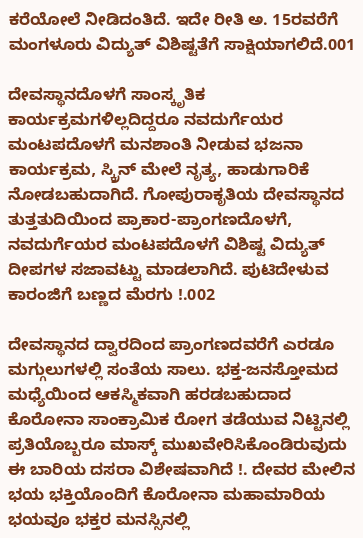ಕರೆಯೋಲೆ ನೀಡಿದಂತಿದೆ. ಇದೇ ರೀತಿ ಅ. 15ರವರೆಗೆ ಮಂಗಳೂರು ವಿದ್ಯುತ್ ವಿಶಿಷ್ಟತೆಗೆ ಸಾಕ್ಷಿಯಾಗಲಿದೆ.001

ದೇವಸ್ಥಾನದೊಳಗೆ ಸಾಂಸ್ಕೃತಿಕ ಕಾರ್ಯಕ್ರಮಗಳಿಲ್ಲದಿದ್ದರೂ ನವದುರ್ಗೆಯರ ಮಂಟಪದೊಳಗೆ ಮನಶಾಂತಿ ನೀಡುವ ಭಜನಾ ಕಾರ್ಯಕ್ರಮ, ಸ್ಕ್ರಿನ್ ಮೇಲೆ ನೃತ್ಯ, ಹಾಡುಗಾರಿಕೆ ನೋಡಬಹುದಾಗಿದೆ. ಗೋಪುರಾಕೃತಿಯ ದೇವಸ್ಥಾನದ ತುತ್ತತುದಿಯಿಂದ ಪ್ರಾಕಾರ-ಪ್ರಾಂಗಣದೊಳಗೆ, ನವದುರ್ಗೆಯರ ಮಂಟಪದೊಳಗೆ ವಿಶಿಷ್ಟ ವಿದ್ಯುತ್ ದೀಪಗಳ ಸಜಾವಟ್ಟು ಮಾಡಲಾಗಿದೆ. ಪುಟಿದೇಳುವ ಕಾರಂಜಿಗೆ ಬಣ್ಣದ ಮೆರಗು !.002

ದೇವಸ್ಥಾನದ ದ್ವಾರದಿಂದ ಪ್ರಾಂಗಣದವರೆಗೆ ಎರಡೂ ಮಗ್ಗುಲುಗಳಲ್ಲಿ ಸಂತೆಯ ಸಾಲು. ಭಕ್ತ-ಜನಸ್ತೋಮದ ಮಧ್ಯೆಯಿಂದ ಆಕಸ್ಮಿಕವಾಗಿ ಹರಡಬಹುದಾದ ಕೊರೋನಾ ಸಾಂಕ್ರಾಮಿಕ ರೋಗ ತಡೆಯುವ ನಿಟ್ಟಿನಲ್ಲಿ ಪ್ರತಿಯೊಬ್ಬರೂ ಮಾಸ್ಕ್ ಮುಖವೇರಿಸಿಕೊಂಡಿರುವುದು ಈ ಬಾರಿಯ ದಸರಾ ವಿಶೇಷವಾಗಿದೆ !. ದೇವರ ಮೇಲಿನ ಭಯ ಭಕ್ತಿಯೊಂದಿಗೆ ಕೊರೋನಾ ಮಹಾಮಾರಿಯ ಭಯವೂ ಭಕ್ತರ ಮನಸ್ಸಿನಲ್ಲಿ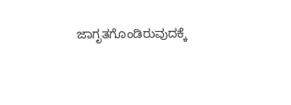ಜಾಗೃತಗೊಂಡಿರುವುದಕ್ಕೆ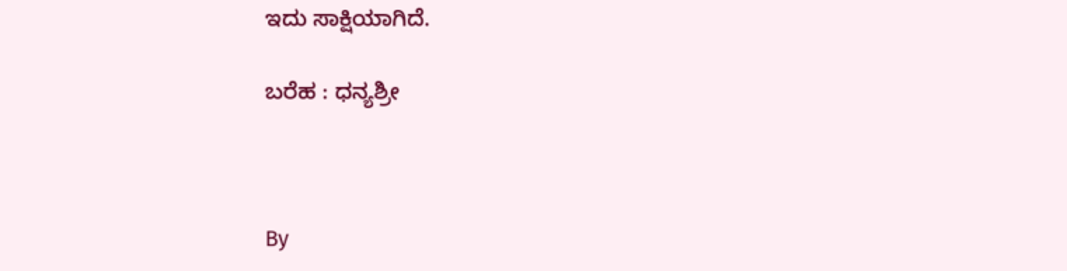ಇದು ಸಾಕ್ಷಿಯಾಗಿದೆ.

ಬರೆಹ : ಧನ್ಯಶ್ರೀ



By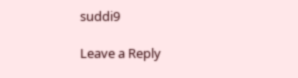suddi9

Leave a Reply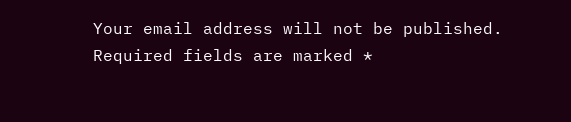Your email address will not be published. Required fields are marked *